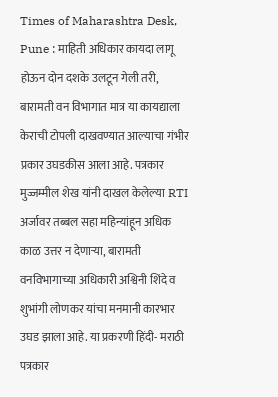Times of Maharashtra Desk, Pune : माहिती अधिकार कायदा लागू होऊन दोन दशके उलटून गेली तरी, बारामती वन विभागात मात्र या कायद्याला केराची टोपली दाखवण्यात आल्याचा गंभीर प्रकार उघडकीस आला आहे. पत्रकार मुज्जम्मील शेख यांनी दाखल केलेल्या RTI अर्जावर तब्बल सहा महिन्यांहून अधिक काळ उत्तर न देणाऱ्या, बारामती वनविभागाच्या अधिकारी अश्विनी शिंदे व शुभांगी लोणकर यांचा मनमानी कारभार उघड झाला आहे. या प्रकरणी हिंदी- मराठी पत्रकार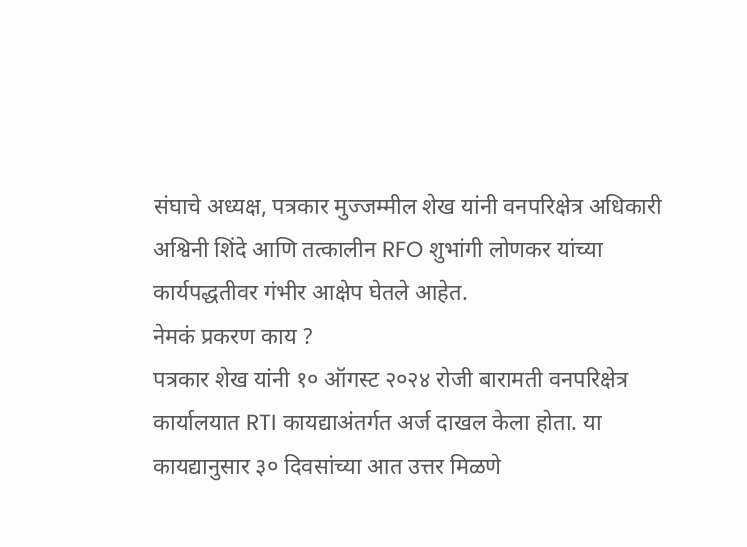संघाचे अध्यक्ष, पत्रकार मुज्जम्मील शेख यांनी वनपरिक्षेत्र अधिकारी अश्विनी शिंदे आणि तत्कालीन RFO शुभांगी लोणकर यांच्या कार्यपद्धतीवर गंभीर आक्षेप घेतले आहेत.
नेमकं प्रकरण काय ?
पत्रकार शेख यांनी १० ऑगस्ट २०२४ रोजी बारामती वनपरिक्षेत्र कार्यालयात RTI कायद्याअंतर्गत अर्ज दाखल केला होता. या कायद्यानुसार ३० दिवसांच्या आत उत्तर मिळणे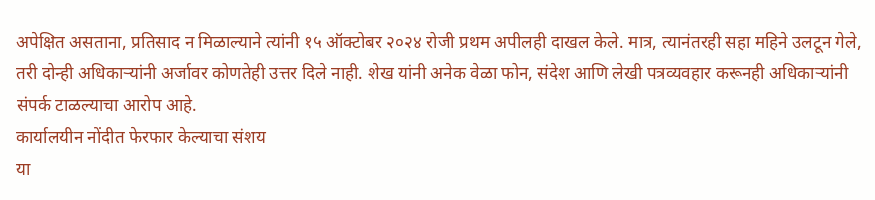अपेक्षित असताना, प्रतिसाद न मिळाल्याने त्यांनी १५ ऑक्टोबर २०२४ रोजी प्रथम अपीलही दाखल केले. मात्र, त्यानंतरही सहा महिने उलटून गेले, तरी दोन्ही अधिकाऱ्यांनी अर्जावर कोणतेही उत्तर दिले नाही. शेख यांनी अनेक वेळा फोन, संदेश आणि लेखी पत्रव्यवहार करूनही अधिकाऱ्यांनी संपर्क टाळल्याचा आरोप आहे.
कार्यालयीन नोंदीत फेरफार केल्याचा संशय
या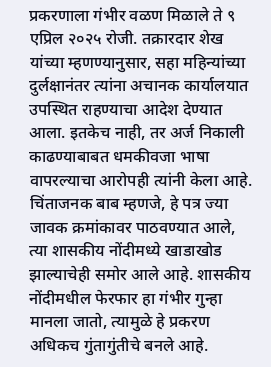प्रकरणाला गंभीर वळण मिळाले ते ९ एप्रिल २०२५ रोजी. तक्रारदार शेख यांच्या म्हणण्यानुसार, सहा महिन्यांच्या दुर्लक्षानंतर त्यांना अचानक कार्यालयात उपस्थित राहण्याचा आदेश देण्यात आला. इतकेच नाही, तर अर्ज निकाली काढण्याबाबत धमकीवजा भाषा वापरल्याचा आरोपही त्यांनी केला आहे. चिंताजनक बाब म्हणजे, हे पत्र ज्या जावक क्रमांकावर पाठवण्यात आले, त्या शासकीय नोंदीमध्ये खाडाखोड झाल्याचेही समोर आले आहे. शासकीय नोंदीमधील फेरफार हा गंभीर गुन्हा मानला जातो, त्यामुळे हे प्रकरण अधिकच गुंतागुंतीचे बनले आहे.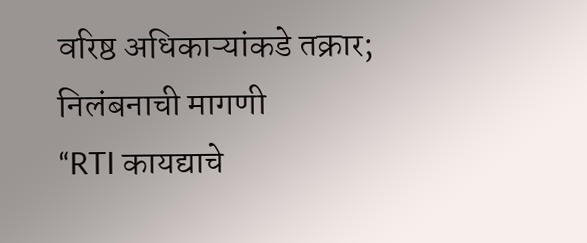वरिष्ठ अधिकाऱ्यांकडे तक्रार; निलंबनाची मागणी
“RTI कायद्याचे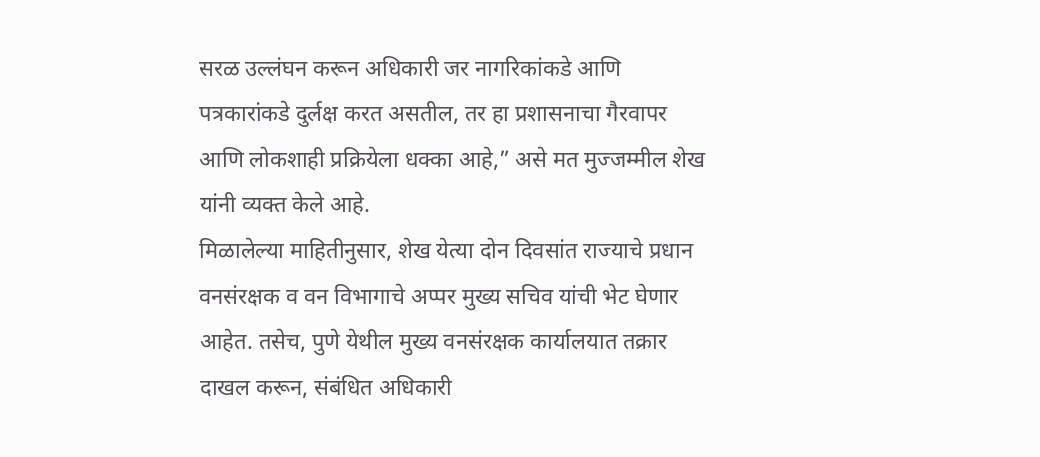सरळ उल्लंघन करून अधिकारी जर नागरिकांकडे आणि पत्रकारांकडे दुर्लक्ष करत असतील, तर हा प्रशासनाचा गैरवापर आणि लोकशाही प्रक्रियेला धक्का आहे,” असे मत मुज्जम्मील शेख यांनी व्यक्त केले आहे.
मिळालेल्या माहितीनुसार, शेख येत्या दोन दिवसांत राज्याचे प्रधान वनसंरक्षक व वन विभागाचे अप्पर मुख्य सचिव यांची भेट घेणार आहेत. तसेच, पुणे येथील मुख्य वनसंरक्षक कार्यालयात तक्रार दाखल करून, संबंधित अधिकारी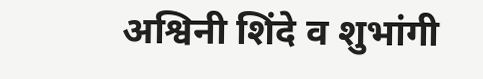अश्विनी शिंदे व शुभांगी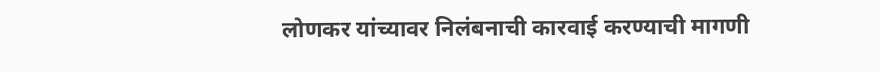लोणकर यांच्यावर निलंबनाची कारवाई करण्याची मागणी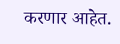करणार आहेत.